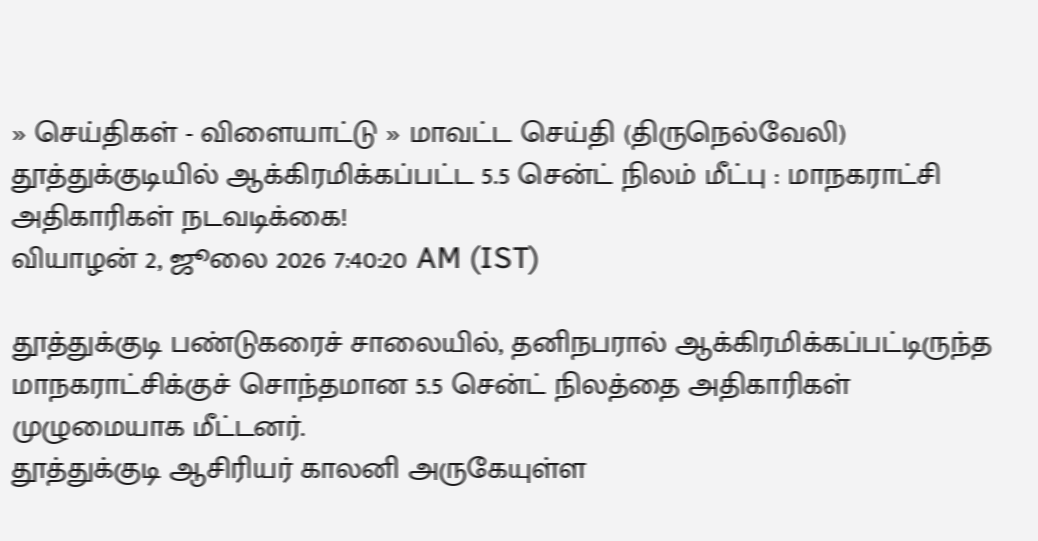» செய்திகள் - விளையாட்டு » மாவட்ட செய்தி (திருநெல்வேலி)
தூத்துக்குடியில் ஆக்கிரமிக்கப்பட்ட 5.5 சென்ட் நிலம் மீட்பு : மாநகராட்சி அதிகாரிகள் நடவடிக்கை!
வியாழன் 2, ஜூலை 2026 7:40:20 AM (IST)

தூத்துக்குடி பண்டுகரைச் சாலையில், தனிநபரால் ஆக்கிரமிக்கப்பட்டிருந்த மாநகராட்சிக்குச் சொந்தமான 5.5 சென்ட் நிலத்தை அதிகாரிகள் முழுமையாக மீட்டனர்.
தூத்துக்குடி ஆசிரியர் காலனி அருகேயுள்ள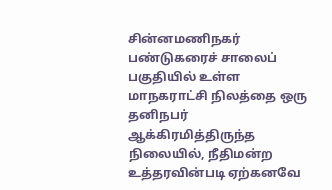சின்னமணிநகர் பண்டுகரைச் சாலைப் பகுதியில் உள்ள மாநகராட்சி நிலத்தை ஒரு தனிநபர் ஆக்கிரமித்திருந்த நிலையில், நீதிமன்ற உத்தரவின்படி ஏற்கனவே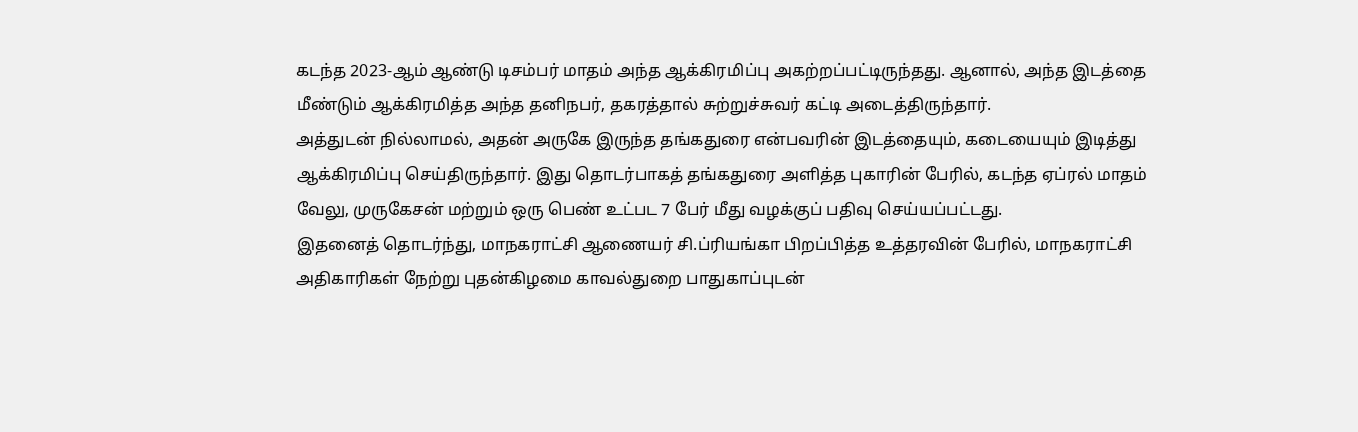கடந்த 2023-ஆம் ஆண்டு டிசம்பர் மாதம் அந்த ஆக்கிரமிப்பு அகற்றப்பட்டிருந்தது. ஆனால், அந்த இடத்தை மீண்டும் ஆக்கிரமித்த அந்த தனிநபர், தகரத்தால் சுற்றுச்சுவர் கட்டி அடைத்திருந்தார்.
அத்துடன் நில்லாமல், அதன் அருகே இருந்த தங்கதுரை என்பவரின் இடத்தையும், கடையையும் இடித்து ஆக்கிரமிப்பு செய்திருந்தார். இது தொடர்பாகத் தங்கதுரை அளித்த புகாரின் பேரில், கடந்த ஏப்ரல் மாதம் வேலு, முருகேசன் மற்றும் ஒரு பெண் உட்பட 7 பேர் மீது வழக்குப் பதிவு செய்யப்பட்டது.
இதனைத் தொடர்ந்து, மாநகராட்சி ஆணையர் சி.ப்ரியங்கா பிறப்பித்த உத்தரவின் பேரில், மாநகராட்சி அதிகாரிகள் நேற்று புதன்கிழமை காவல்துறை பாதுகாப்புடன்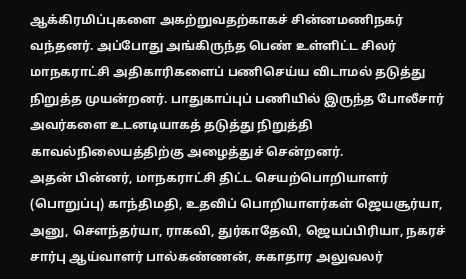ஆக்கிரமிப்புகளை அகற்றுவதற்காகச் சின்னமணிநகர் வந்தனர். அப்போது அங்கிருந்த பெண் உள்ளிட்ட சிலர் மாநகராட்சி அதிகாரிகளைப் பணிசெய்ய விடாமல் தடுத்து நிறுத்த முயன்றனர். பாதுகாப்புப் பணியில் இருந்த போலீசார் அவர்களை உடனடியாகத் தடுத்து நிறுத்தி காவல்நிலையத்திற்கு அழைத்துச் சென்றனர்.
அதன் பின்னர், மாநகராட்சி திட்ட செயற்பொறியாளர் (பொறுப்பு) காந்திமதி, உதவிப் பொறியாளர்கள் ஜெயசூர்யா, அனு, சௌந்தர்யா, ராகவி, துர்காதேவி, ஜெயப்பிரியா, நகரச் சார்பு ஆய்வாளர் பால்கண்ணன், சுகாதார அலுவலர்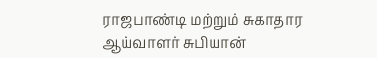ராஜபாண்டி மற்றும் சுகாதார ஆய்வாளர் சுபியான்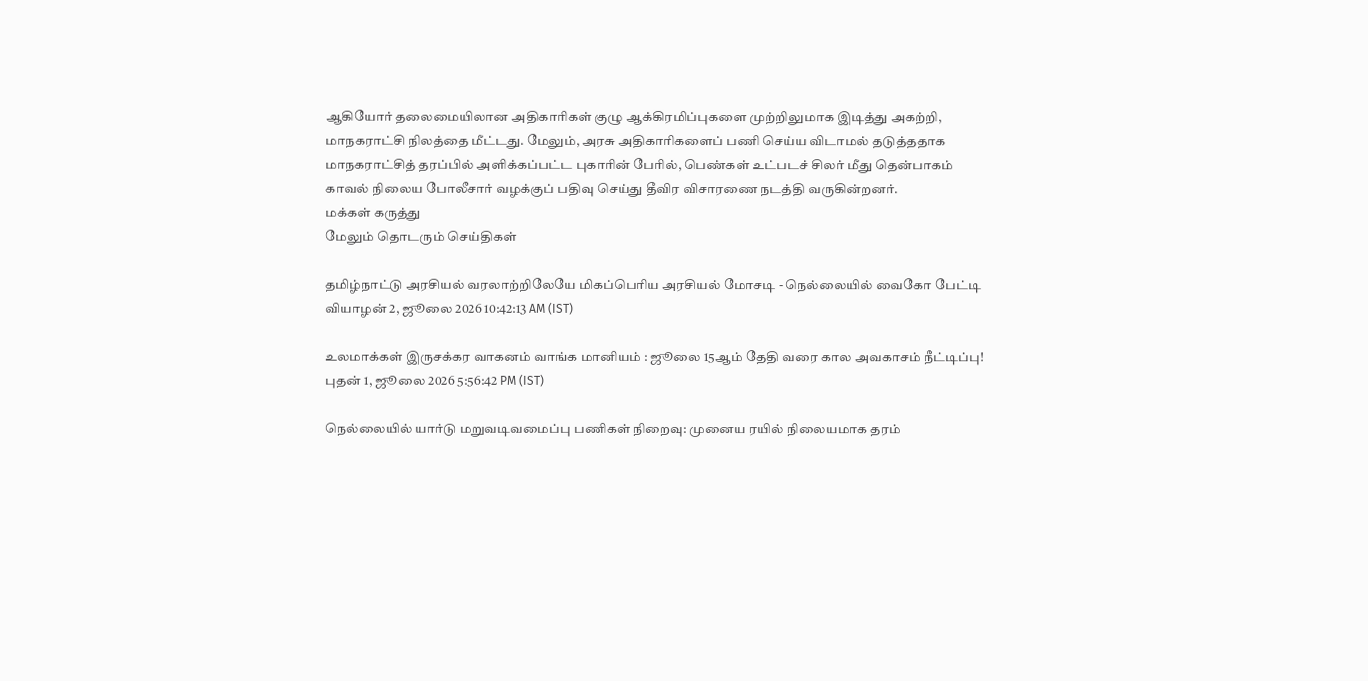ஆகியோர் தலைமையிலான அதிகாரிகள் குழு ஆக்கிரமிப்புகளை முற்றிலுமாக இடித்து அகற்றி, மாநகராட்சி நிலத்தை மீட்டது. மேலும், அரசு அதிகாரிகளைப் பணி செய்ய விடாமல் தடுத்ததாக மாநகராட்சித் தரப்பில் அளிக்கப்பட்ட புகாரின் பேரில், பெண்கள் உட்படச் சிலர் மீது தென்பாகம் காவல் நிலைய போலீசார் வழக்குப் பதிவு செய்து தீவிர விசாரணை நடத்தி வருகின்றனர்.
மக்கள் கருத்து
மேலும் தொடரும் செய்திகள்

தமிழ்நாட்டு அரசியல் வரலாற்றிலேயே மிகப்பெரிய அரசியல் மோசடி - நெல்லையில் வைகோ பேட்டி
வியாழன் 2, ஜூலை 2026 10:42:13 AM (IST)

உலமாக்கள் இருசக்கர வாகனம் வாங்க மானியம் : ஜூலை 15ஆம் தேதி வரை கால அவகாசம் நீட்டிப்பு!
புதன் 1, ஜூலை 2026 5:56:42 PM (IST)

நெல்லையில் யார்டு மறுவடிவமைப்பு பணிகள் நிறைவு: முனைய ரயில் நிலையமாக தரம்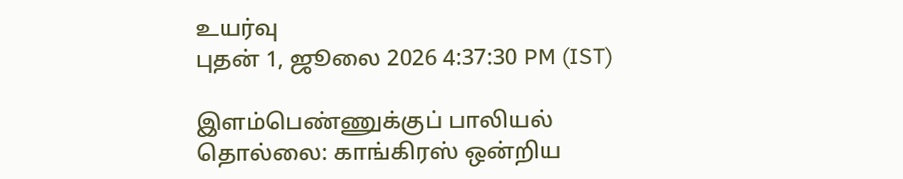உயர்வு
புதன் 1, ஜூலை 2026 4:37:30 PM (IST)

இளம்பெண்ணுக்குப் பாலியல் தொல்லை: காங்கிரஸ் ஒன்றிய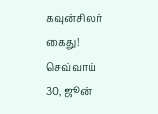கவுன்சிலர் கைது!
செவ்வாய் 30, ஜூன்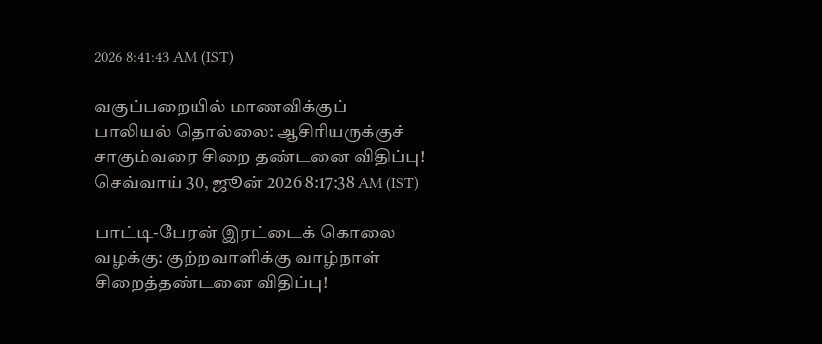2026 8:41:43 AM (IST)

வகுப்பறையில் மாணவிக்குப் பாலியல் தொல்லை: ஆசிரியருக்குச் சாகும்வரை சிறை தண்டனை விதிப்பு!
செவ்வாய் 30, ஜூன் 2026 8:17:38 AM (IST)

பாட்டி-பேரன் இரட்டைக் கொலை வழக்கு: குற்றவாளிக்கு வாழ்நாள் சிறைத்தண்டனை விதிப்பு!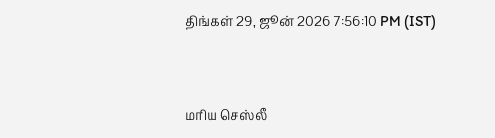திங்கள் 29, ஜூன் 2026 7:56:10 PM (IST)



மரிய செஸ்லீ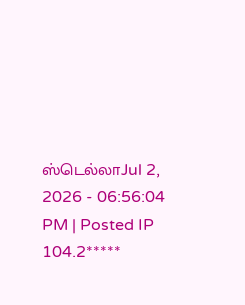ஸ்டெல்லாJul 2, 2026 - 06:56:04 PM | Posted IP 104.2*****